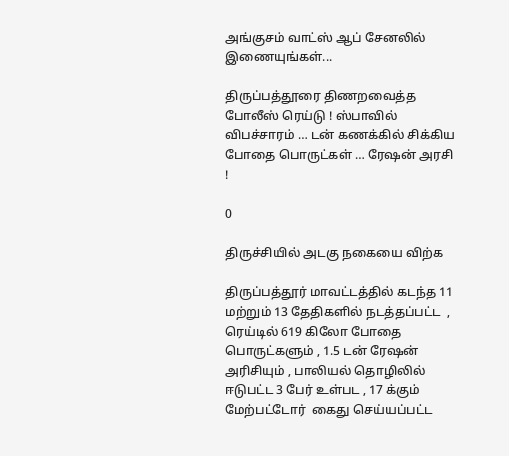அங்குசம் வாட்ஸ் ஆப் சேனலில் இணையுங்கள்...

திருப்பத்தூரை திணறவைத்த  போலீஸ் ரெய்டு ! ஸ்பாவில் விபச்சாரம் … டன் கணக்கில் சிக்கிய போதை பொருட்கள் … ரேஷன் அரசி !

0

திருச்சியில் அடகு நகையை விற்க

திருப்பத்தூர் மாவட்டத்தில் கடந்த 11 மற்றும் 13 தேதிகளில் நடத்தப்பட்ட  , ரெய்டில் 619 கிலோ போதை பொருட்களும் , 1.5 டன் ரேஷன் அரிசியும் , பாலியல் தொழிலில் ஈடுபட்ட 3 பேர் உள்பட , 17 க்கும் மேற்பட்டோர்  கைது செய்யப்பட்ட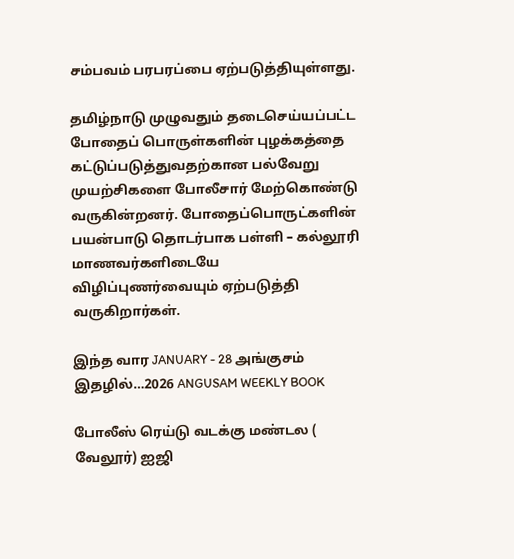சம்பவம் பரபரப்பை ஏற்படுத்தியுள்ளது.

தமிழ்நாடு முழுவதும் தடைசெய்யப்பட்ட போதைப் பொருள்களின் புழக்கத்தை கட்டுப்படுத்துவதற்கான பல்வேறு முயற்சிகளை போலீசார் மேற்கொண்டு வருகின்றனர். போதைப்பொருட்களின் பயன்பாடு தொடர்பாக பள்ளி – கல்லூரி மாணவர்களிடையே விழிப்புணர்வையும் ஏற்படுத்தி வருகிறார்கள்.

இந்த வார JANUARY - 28 அங்குசம் இதழில்…2026 ANGUSAM WEEKLY BOOK

போலீஸ் ரெய்டு வடக்கு மண்டல ( வேலூர்) ஐஜி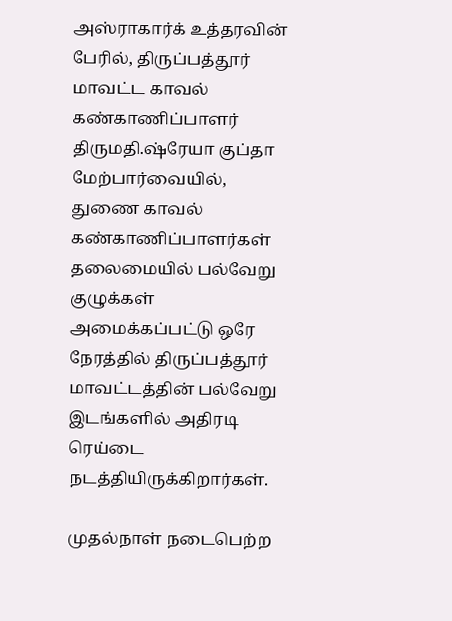அஸ்ராகார்க் உத்தரவின் பேரில், திருப்பத்தூர் மாவட்ட காவல் கண்காணிப்பாளர் திருமதி.ஷ்ரேயா குப்தா மேற்பார்வையில், துணை காவல் கண்காணிப்பாளர்கள் தலைமையில் பல்வேறு குழுக்கள் அமைக்கப்பட்டு ஒரே நேரத்தில் திருப்பத்தூர் மாவட்டத்தின் பல்வேறு இடங்களில் அதிரடி ரெய்டை நடத்தியிருக்கிறார்கள்.

முதல்நாள் நடைபெற்ற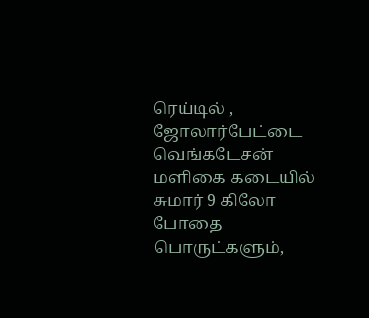ரெய்டில் , ஜோலார்பேட்டை  வெங்கடேசன் மளிகை கடையில் சுமார் 9 கிலோ  போதை பொருட்களும்,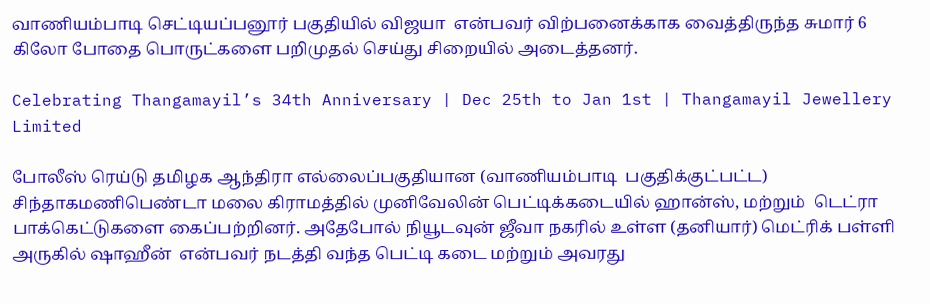வாணியம்பாடி செட்டியப்பனூர் பகுதியில் விஜயா  என்பவர் விற்பனைக்காக வைத்திருந்த சுமார் 6 கிலோ போதை பொருட்களை பறிமுதல் செய்து சிறையில் அடைத்தனர்.

Celebrating Thangamayil’s 34th Anniversary | Dec 25th to Jan 1st | Thangamayil Jewellery Limited

போலீஸ் ரெய்டு தமிழக ஆந்திரா எல்லைப்பகுதியான (வாணியம்பாடி  பகுதிக்குட்பட்ட) சிந்தாகமணிபெண்டா மலை கிராமத்தில் முனிவேலின் பெட்டிக்கடையில் ஹான்ஸ், மற்றும்  டெட்ரா பாக்கெட்டுகளை கைப்பற்றினர். அதேபோல் நியூடவுன் ஜீவா நகரில் உள்ள (தனியார்) மெட்ரிக் பள்ளி அருகில் ஷாஹீன்  என்பவர் நடத்தி வந்த பெட்டி கடை மற்றும் அவரது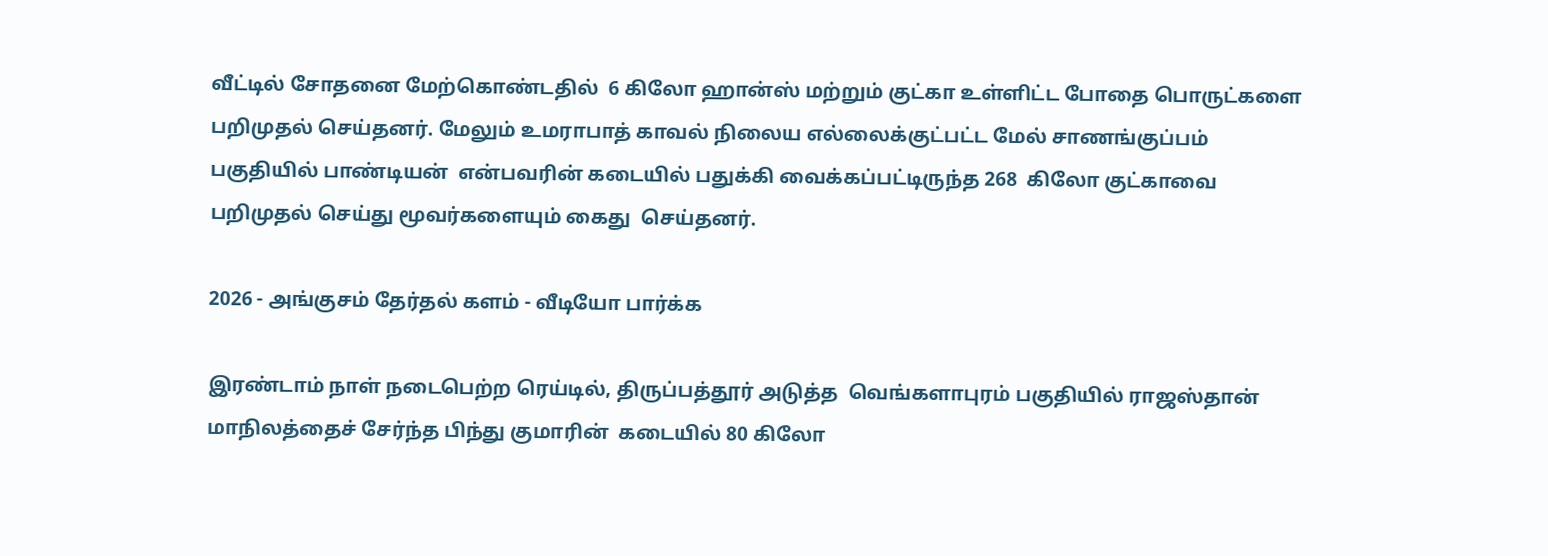வீட்டில் சோதனை மேற்கொண்டதில்  6 கிலோ ஹான்ஸ் மற்றும் குட்கா உள்ளிட்ட போதை பொருட்களை பறிமுதல் செய்தனர். மேலும் உமராபாத் காவல் நிலைய எல்லைக்குட்பட்ட மேல் சாணங்குப்பம் பகுதியில் பாண்டியன்  என்பவரின் கடையில் பதுக்கி வைக்கப்பட்டிருந்த 268  கிலோ குட்காவை  பறிமுதல் செய்து மூவர்களையும் கைது  செய்தனர்.

2026 - அங்குசம் தேர்தல் களம் - வீடியோ பார்க்க

இரண்டாம் நாள் நடைபெற்ற ரெய்டில், திருப்பத்தூர் அடுத்த  வெங்களாபுரம் பகுதியில் ராஜஸ்தான் மாநிலத்தைச் சேர்ந்த பிந்து குமாரின்  கடையில் 80 கிலோ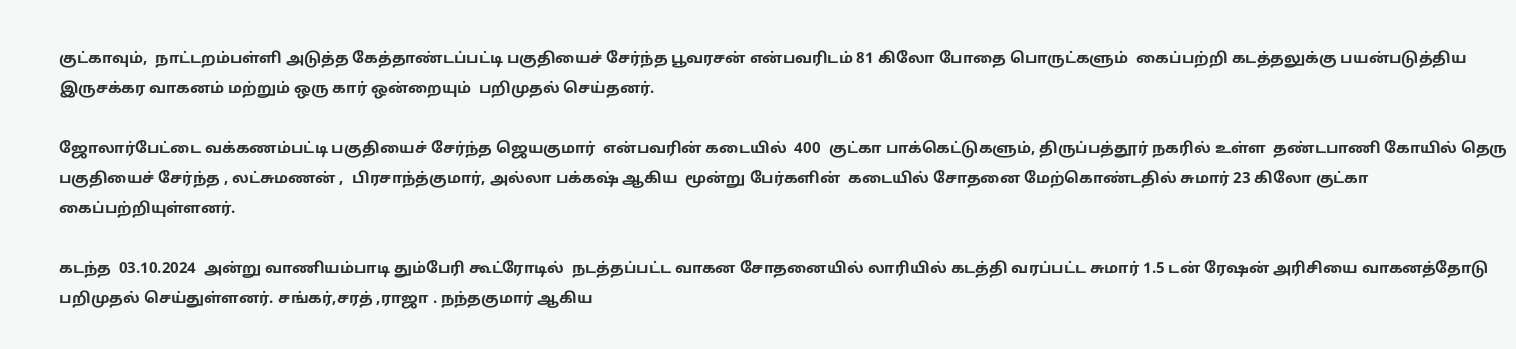குட்காவும்,  நாட்டறம்பள்ளி அடுத்த கேத்தாண்டப்பட்டி பகுதியைச் சேர்ந்த பூவரசன் என்பவரிடம் 81 கிலோ போதை பொருட்களும்  கைப்பற்றி கடத்தலுக்கு பயன்படுத்திய  இருசக்கர வாகனம் மற்றும் ஒரு கார் ஒன்றையும்  பறிமுதல் செய்தனர்.

ஜோலார்பேட்டை வக்கணம்பட்டி பகுதியைச் சேர்ந்த ஜெயகுமார்  என்பவரின் கடையில்  400  குட்கா பாக்கெட்டுகளும், திருப்பத்தூர் நகரில் உள்ள  தண்டபாணி கோயில் தெரு பகுதியைச் சேர்ந்த , லட்சுமணன் ,  பிரசாந்த்குமார், அல்லா பக்கஷ் ஆகிய  மூன்று பேர்களின்  கடையில் சோதனை மேற்கொண்டதில் சுமார் 23 கிலோ குட்கா கைப்பற்றியுள்ளனர்.

கடந்த  03.10.2024  அன்று வாணியம்பாடி தும்பேரி கூட்ரோடில்  நடத்தப்பட்ட வாகன சோதனையில் லாரியில் கடத்தி வரப்பட்ட சுமார் 1.5 டன் ரேஷன் அரிசியை வாகனத்தோடு பறிமுதல் செய்துள்ளனர். சங்கர்,சரத் ,ராஜா . நந்தகுமார் ஆகிய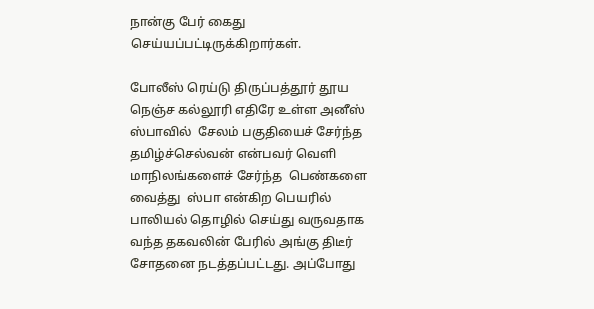நான்கு பேர் கைது செய்யப்பட்டிருக்கிறார்கள்.

போலீஸ் ரெய்டு திருப்பத்தூர் தூய நெஞ்ச கல்லூரி எதிரே உள்ள அனீஸ் ஸ்பாவில்  சேலம் பகுதியைச் சேர்ந்த  தமிழ்ச்செல்வன் என்பவர் வெளி மாநிலங்களைச் சேர்ந்த  பெண்களை வைத்து  ஸ்பா என்கிற பெயரில் பாலியல் தொழில் செய்து வருவதாக வந்த தகவலின் பேரில் அங்கு திடீர் சோதனை நடத்தப்பட்டது. அப்போது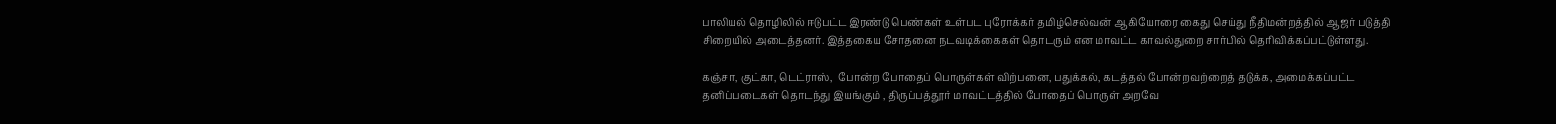பாலியல் தொழிலில் ஈடுபட்ட இரண்டு பெண்கள் உள்பட புரோக்கர் தமிழ்செல்வன் ஆகியோரை கைது செய்து நீதிமன்றத்தில் ஆஜர் படுத்தி சிறையில் அடைத்தனர். இத்தகைய சோதனை நடவடிக்கைகள் தொடரும் என மாவட்ட காவல்துறை சார்பில் தெரிவிக்கப்பட்டுள்ளது.

கஞ்சா, குட்கா, டெட்ராஸ்,  போன்ற போதைப் பொருள்கள் விற்பனை, பதுக்கல், கடத்தல் போன்றவற்றைத் தடுக்க, அமைக்கப்பட்ட தனிப்படைகள் தொடந்து இயங்கும் , திருப்பத்தூர் மாவட்டத்தில் போதைப் பொருள் அறவே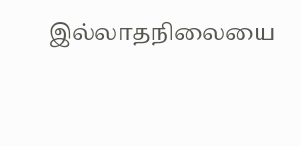இல்லாதநிலையை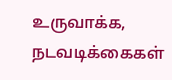உருவாக்க, நடவடிக்கைகள்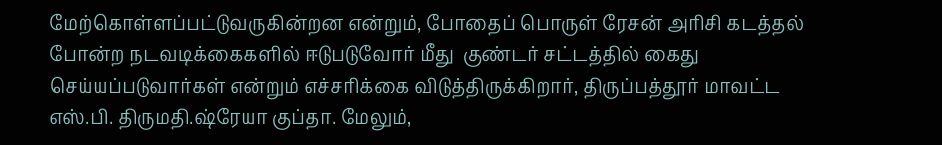மேற்கொள்ளப்பட்டுவருகின்றன என்றும், போதைப் பொருள் ரேசன் அரிசி கடத்தல் போன்ற நடவடிக்கைகளில் ஈடுபடுவோர் மீது  குண்டர் சட்டத்தில் கைது செய்யப்படுவார்கள் என்றும் எச்சரிக்கை விடுத்திருக்கிறார், திருப்பத்தூர் மாவட்ட எஸ்.பி. திருமதி.ஷ்ரேயா குப்தா. மேலும்,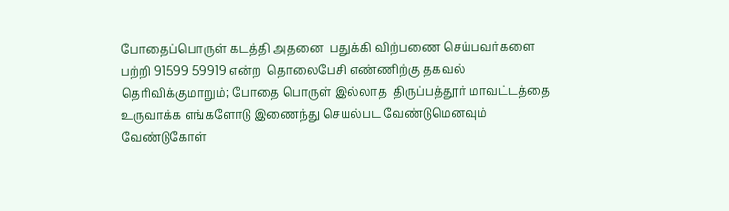போதைப்பொருள் கடத்தி அதனை  பதுக்கி விற்பணை செய்பவர்களை பற்றி 91599 59919 என்ற  தொலைபேசி எண்ணிற்கு தகவல் தெரிவிக்குமாறும்; போதை பொருள் இல்லாத  திருப்பத்தூர் மாவட்டத்தை  உருவாக்க எங்களோடு இணைந்து செயல்பட வேண்டுமெனவும் வேண்டுகோள்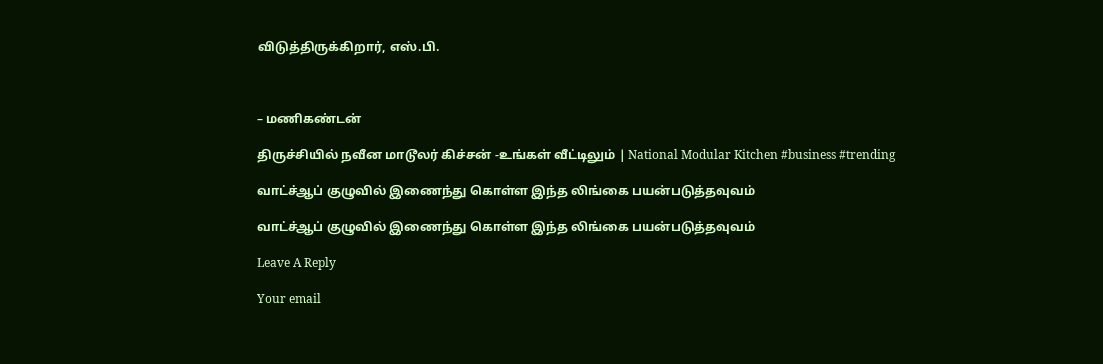விடுத்திருக்கிறார், எஸ்.பி.



– மணிகண்டன்

திருச்சியில் நவீன மாடூலர் கிச்சன் -உங்கள் வீட்டிலும் | National Modular Kitchen #business #trending

வாட்ச்ஆப் குழுவில் இணைந்து கொள்ள இந்த லிங்கை பயன்படுத்தவுவம்

வாட்ச்ஆப் குழுவில் இணைந்து கொள்ள இந்த லிங்கை பயன்படுத்தவுவம்

Leave A Reply

Your email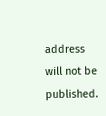address will not be published.